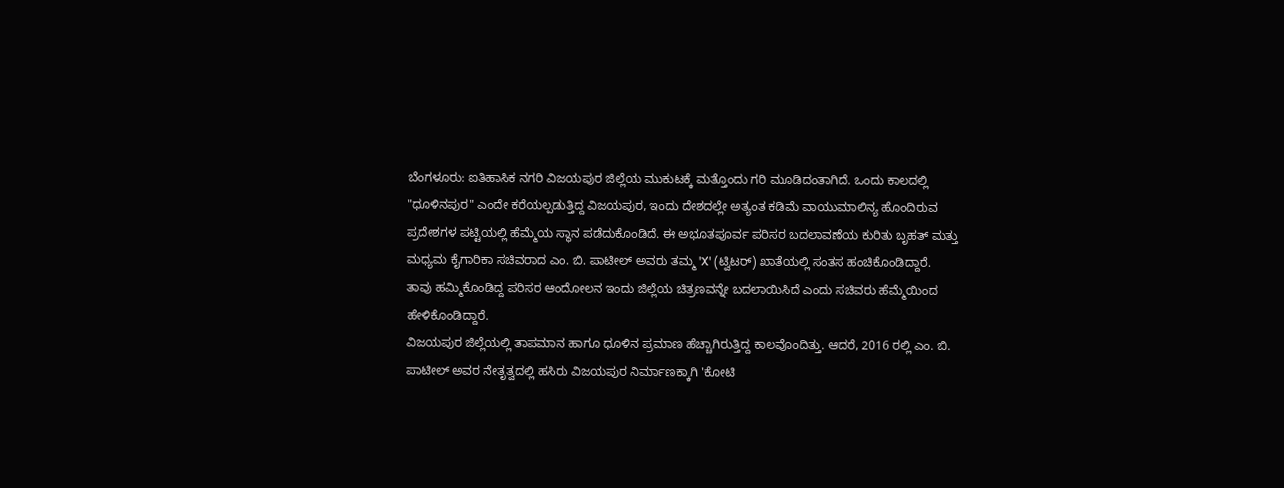ಬೆಂಗಳೂರು: ಐತಿಹಾಸಿಕ ನಗರಿ ವಿಜಯಪುರ ಜಿಲ್ಲೆಯ ಮುಕುಟಕ್ಕೆ ಮತ್ತೊಂದು ಗರಿ ಮೂಡಿದಂತಾಗಿದೆ. ಒಂದು ಕಾಲದಲ್ಲಿ "ಧೂಳಿನಪುರ" ಎಂದೇ ಕರೆಯಲ್ಪಡುತ್ತಿದ್ದ ವಿಜಯಪುರ, ಇಂದು ದೇಶದಲ್ಲೇ ಅತ್ಯಂತ ಕಡಿಮೆ ವಾಯುಮಾಲಿನ್ಯ ಹೊಂದಿರುವ ಪ್ರದೇಶಗಳ ಪಟ್ಟಿಯಲ್ಲಿ ಹೆಮ್ಮೆಯ ಸ್ಥಾನ ಪಡೆದುಕೊಂಡಿದೆ. ಈ ಅಭೂತಪೂರ್ವ ಪರಿಸರ ಬದಲಾವಣೆಯ ಕುರಿತು ಬೃಹತ್ ಮತ್ತು ಮಧ್ಯಮ ಕೈಗಾರಿಕಾ ಸಚಿವರಾದ ಎಂ. ಬಿ. ಪಾಟೀಲ್ ಅವರು ತಮ್ಮ 'X' (ಟ್ವಿಟರ್) ಖಾತೆಯಲ್ಲಿ ಸಂತಸ ಹಂಚಿಕೊಂಡಿದ್ದಾರೆ.
ತಾವು ಹಮ್ಮಿಕೊಂಡಿದ್ದ ಪರಿಸರ ಆಂದೋಲನ ಇಂದು ಜಿಲ್ಲೆಯ ಚಿತ್ರಣವನ್ನೇ ಬದಲಾಯಿಸಿದೆ ಎಂದು ಸಚಿವರು ಹೆಮ್ಮೆಯಿಂದ ಹೇಳಿಕೊಂಡಿದ್ದಾರೆ.
ವಿಜಯಪುರ ಜಿಲ್ಲೆಯಲ್ಲಿ ತಾಪಮಾನ ಹಾಗೂ ಧೂಳಿನ ಪ್ರಮಾಣ ಹೆಚ್ಚಾಗಿರುತ್ತಿದ್ದ ಕಾಲವೊಂದಿತ್ತು. ಆದರೆ, 2016 ರಲ್ಲಿ ಎಂ. ಬಿ. ಪಾಟೀಲ್ ಅವರ ನೇತೃತ್ವದಲ್ಲಿ ಹಸಿರು ವಿಜಯಪುರ ನಿರ್ಮಾಣಕ್ಕಾಗಿ 'ಕೋಟಿ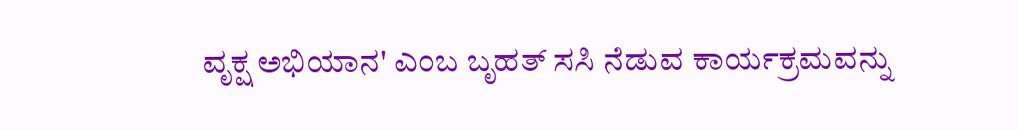ವೃಕ್ಷ ಅಭಿಯಾನ' ಎಂಬ ಬೃಹತ್ ಸಸಿ ನೆಡುವ ಕಾರ್ಯಕ್ರಮವನ್ನು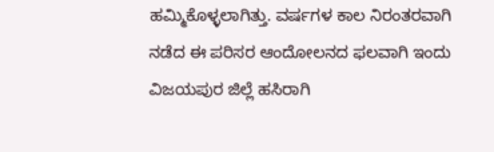ಹಮ್ಮಿಕೊಳ್ಳಲಾಗಿತ್ತು. ವರ್ಷಗಳ ಕಾಲ ನಿರಂತರವಾಗಿ ನಡೆದ ಈ ಪರಿಸರ ಆಂದೋಲನದ ಫಲವಾಗಿ ಇಂದು ವಿಜಯಪುರ ಜಿಲ್ಲೆ ಹಸಿರಾಗಿ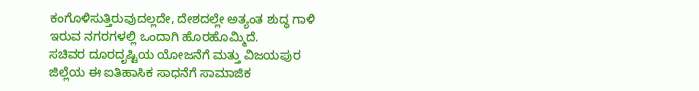ಕಂಗೊಳಿಸುತ್ತಿರುವುದಲ್ಲದೇ, ದೇಶದಲ್ಲೇ ಅತ್ಯಂತ ಶುದ್ಧ ಗಾಳಿ ಇರುವ ನಗರಗಳಲ್ಲಿ ಒಂದಾಗಿ ಹೊರಹೊಮ್ಮಿದೆ.
ಸಚಿವರ ದೂರದೃಷ್ಟಿಯ ಯೋಜನೆಗೆ ಮತ್ತು ವಿಜಯಪುರ ಜಿಲ್ಲೆಯ ಈ ಐತಿಹಾಸಿಕ ಸಾಧನೆಗೆ ಸಾಮಾಜಿಕ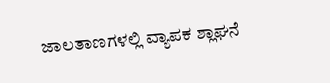ಜಾಲತಾಣಗಳಲ್ಲಿ ವ್ಯಾಪಕ ಶ್ಲಾಘನೆ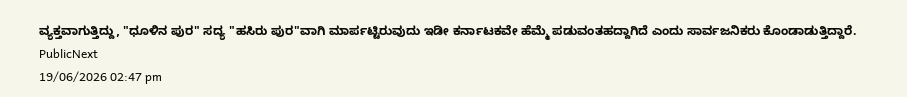ವ್ಯಕ್ತವಾಗುತ್ತಿದ್ದು, "ಧೂಳಿನ ಪುರ" ಸದ್ಯ "ಹಸಿರು ಪುರ"ವಾಗಿ ಮಾರ್ಪಟ್ಟಿರುವುದು ಇಡೀ ಕರ್ನಾಟಕವೇ ಹೆಮ್ಮೆ ಪಡುವಂತಹದ್ದಾಗಿದೆ ಎಂದು ಸಾರ್ವಜನಿಕರು ಕೊಂಡಾಡುತ್ತಿದ್ದಾರೆ.
PublicNext
19/06/2026 02:47 pm